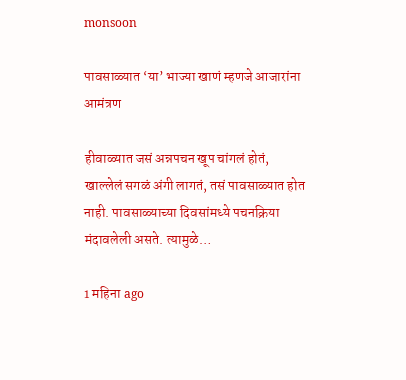monsoon

पावसाळ्यात ‘या’ भाज्या खाणं म्हणजे आजारांना आमंत्रण

हीवाळ्यात जसं अन्नपचन खूप चांगलं होतं, खाल्लेलं सगळं अंगी लागतं, तसं पावसाळ्यात होत नाही. पावसाळ्याच्या दिवसांमध्ये पचनक्रिया मंदावलेली असते. त्यामुळे…

1 महिना ago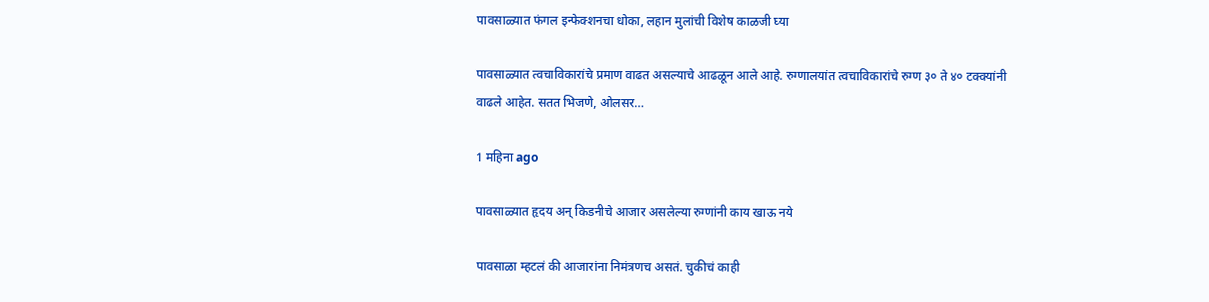पावसाळ्यात फंगल इन्फेक्शनचा धोका, लहान मुलांची विशेष काळजी घ्या

पावसाळ्यात त्वचाविकारांचे प्रमाण वाढत असल्याचे आढळून आले आहे. रुग्णालयांत त्वचाविकारांचे रुग्ण ३० ते ४० टक्क्यांनी वाढले आहेत. सतत भिजणे, ओलसर…

1 महिना ago

पावसाळ्यात हृदय अन् किडनीचे आजार असलेल्या रुग्णांनी काय खाऊ नये

पावसाळा म्हटलं की आजारांना निमंत्रणच असतं. चुकीचं काही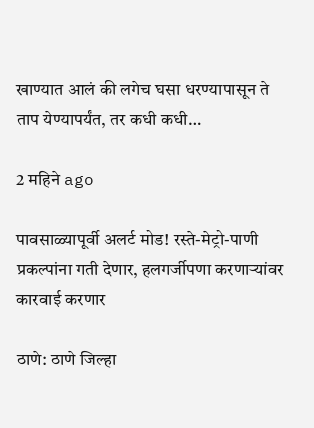खाण्यात आलं की लगेच घसा धरण्यापासून ते ताप येण्यापर्यंत, तर कधी कधी…

2 महिने ago

पावसाळ्यापूर्वी अलर्ट मोड! रस्ते-मेट्रो-पाणी प्रकल्पांना गती देणार, हलगर्जीपणा करणाऱ्यांवर कारवाई करणार

ठाणे: ठाणे जिल्हा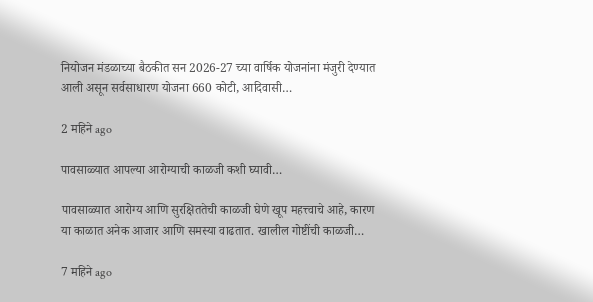नियोजन मंडळाच्या बैठकीत सन 2026-27 च्या वार्षिक योजनांना मंजुरी देण्यात आली असून सर्वसाधारण योजना 660 कोटी, आदिवासी…

2 महिने ago

पावसाळ्यात आपल्या आरोग्याची काळजी कशी घ्यावी…

पावसाळ्यात आरोग्य आणि सुरक्षिततेची काळजी घेणे खूप महत्त्वाचे आहे, कारण या काळात अनेक आजार आणि समस्या वाढतात. खालील गोष्टींची काळजी…

7 महिने ago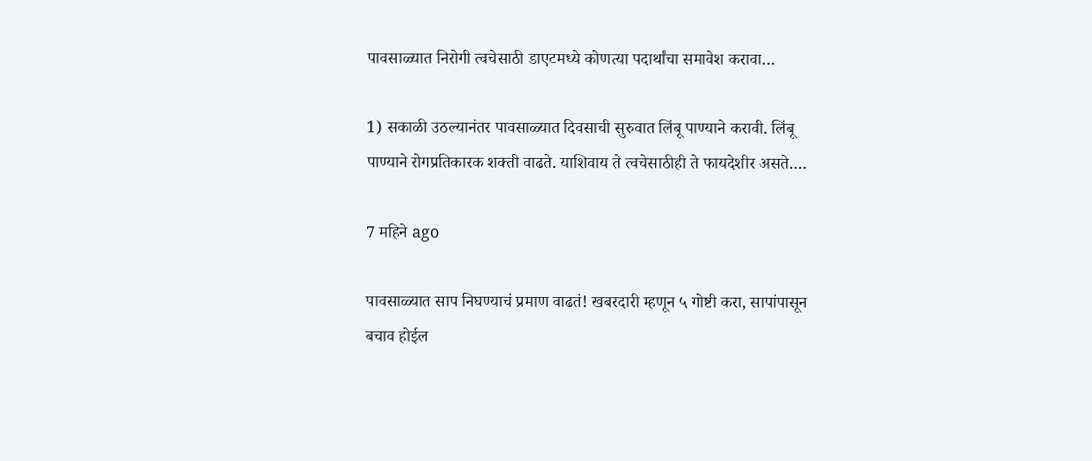पावसाळ्यात निरोगी त्वचेसाठी डाएटमध्ये कोणत्या पदार्थांचा समावेश करावा…

1) सकाळी उठल्यानंतर पावसाळ्यात दिवसाची सुरुवात लिंबू पाण्याने करावी. लिंबू पाण्याने रोगप्रतिकारक शक्ती वाढते. याशिवाय ते त्वचेसाठीही ते फायदेशीर असते.…

7 महिने ago

पावसाळ्यात साप निघण्याचं प्रमाण वाढतं! खबरदारी म्हणून ५ गोष्टी करा, सापांपासून बचाव होईल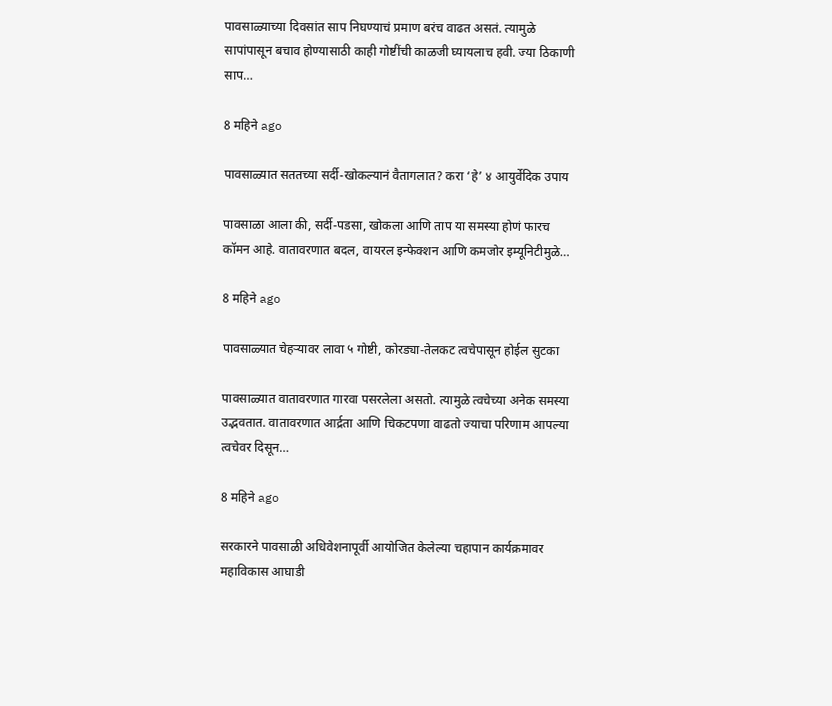पावसाळ्याच्या दिवसांत साप निघण्याचं प्रमाण बरंच वाढत असतं. त्यामुळे सापांपासून बचाव होण्यासाठी काही गोष्टींची काळजी घ्यायलाच हवी. ज्या ठिकाणी साप…

8 महिने ago

पावसाळ्यात सततच्या सर्दी-खोकल्यानं वैतागलात? करा ‘हे’ ४ आयुर्वेदिक उपाय

पावसाळा आला की, सर्दी-पडसा, खोकला आणि ताप या समस्या होणं फारच कॉमन आहे. वातावरणात बदल, वायरल इन्फेक्शन आणि कमजोर इम्यूनिटीमुळे…

8 महिने ago

पावसाळ्यात चेहऱ्यावर लावा ५ गोष्टी, कोरड्या-तेलकट त्वचेपासून होईल सुटका

पावसाळ्यात वातावरणात गारवा पसरलेला असतो. त्यामुळे त्वचेच्या अनेक समस्या उद्भवतात. वातावरणात आर्द्रता आणि चिकटपणा वाढतो ज्याचा परिणाम आपल्या त्वचेवर दिसून…

8 महिने ago

सरकारने पावसाळी अधिवेशनापूर्वी आयोजित केलेल्या चहापान कार्यक्रमावर महाविकास आघाडी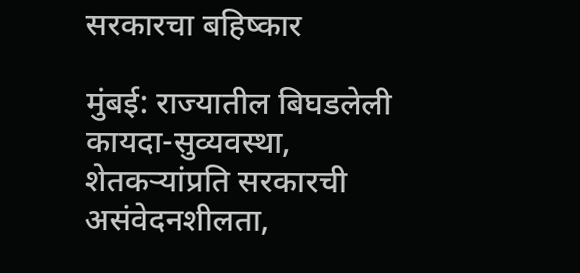सरकारचा बहिष्कार

मुंबई: राज्यातील बिघडलेली कायदा-सुव्यवस्था, शेतकऱ्यांप्रति सरकारची असंवेदनशीलता,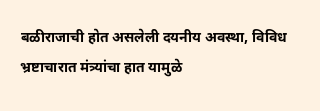बळीराजाची होत असलेली दयनीय अवस्था, विविध भ्रष्टाचारात मंत्र्यांचा हात यामुळे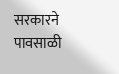सरकारने पावसाळी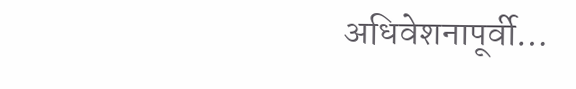अधिवेशनापूर्वी…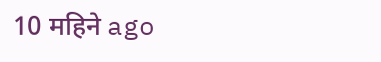10 महिने ago